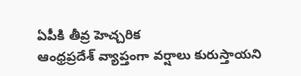ఏపీకి తీవ్ర హెచ్చరిక
ఆంధ్రప్రదేశ్ వ్యాప్తంగా వర్షాలు కురుస్తాయని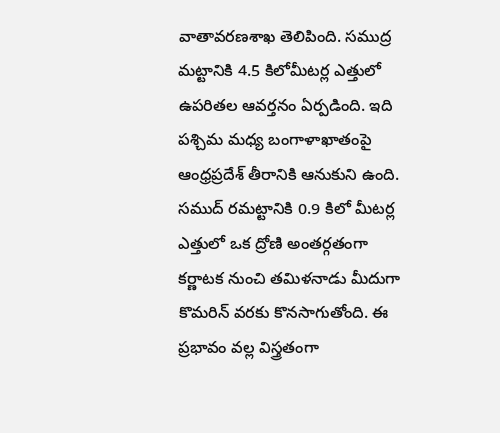వాతావరణశాఖ తెలిపింది. సముద్ర మట్టానికి 4.5 కిలోమీటర్ల ఎత్తులో ఉపరితల ఆవర్తనం ఏర్పడింది. ఇది పశ్చిమ మధ్య బంగాళాఖాతంపై ఆంధ్రప్రదేశ్ తీరానికి ఆనుకుని ఉంది. సముద్ రమట్టానికి 0.9 కిలో మీటర్ల ఎత్తులో ఒక ద్రోణి అంతర్గతంగా కర్ణాటక నుంచి తమిళనాడు మీదుగా కొమరిన్ వరకు కొనసాగుతోంది. ఈ ప్రభావం వల్ల విస్త్రతంగా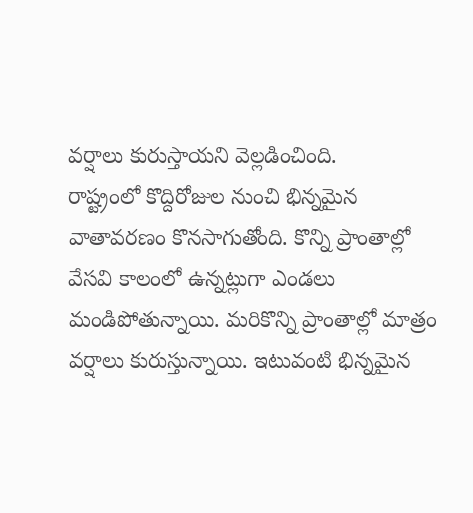వర్షాలు కురుస్తాయని వెల్లడించింది.
రాష్ట్రంలో కొద్దిరోజుల నుంచి భిన్నమైన వాతావరణం కొనసాగుతోంది. కొన్ని ప్రాంతాల్లో వేసవి కాలంలో ఉన్నట్లుగా ఎండలు మండిపోతున్నాయి. మరికొన్ని ప్రాంతాల్లో మాత్రం వర్షాలు కురుస్తున్నాయి. ఇటువంటి భిన్నమైన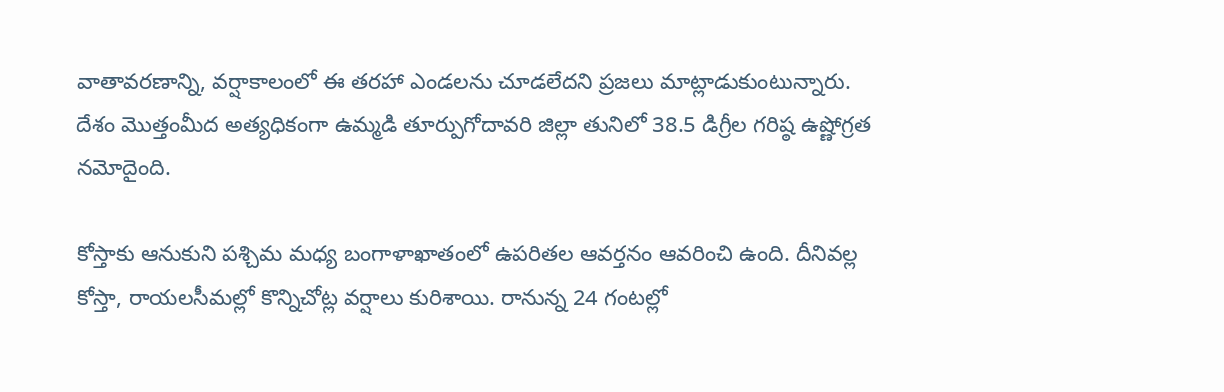వాతావరణాన్ని, వర్షాకాలంలో ఈ తరహా ఎండలను చూడలేదని ప్రజలు మాట్లాడుకుంటున్నారు. దేశం మొత్తంమీద అత్యధికంగా ఉమ్మడి తూర్పుగోదావరి జిల్లా తునిలో 38.5 డిగ్రీల గరిష్ఠ ఉష్ణోగ్రత నమోదైంది.

కోస్తాకు ఆనుకుని పశ్చిమ మధ్య బంగాళాఖాతంలో ఉపరితల ఆవర్తనం ఆవరించి ఉంది. దీనివల్ల కోస్తా, రాయలసీమల్లో కొన్నిచోట్ల వర్షాలు కురిశాయి. రానున్న 24 గంటల్లో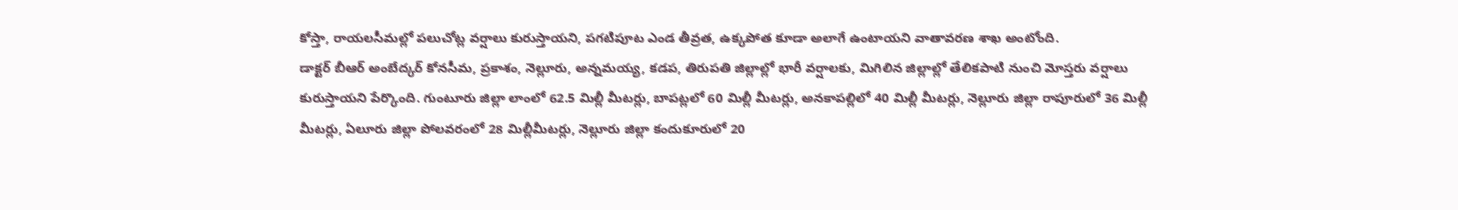కోస్తా, రాయలసీమల్లో పలుచోట్ల వర్షాలు కురుస్తాయని, పగటిపూట ఎండ తీవ్రత, ఉక్కపోత కూడా అలాగే ఉంటాయని వాతావరణ శాఖ అంటోంది.
డాక్టర్ బీఆర్ అంబేద్కర్ కోనసీమ, ప్రకాశం, నెల్లూరు, అన్నమయ్య, కడప, తిరుపతి జిల్లాల్లో భారీ వర్షాలకు, మిగిలిన జిల్లాల్లో తేలికపాటి నుంచి మోస్తరు వర్షాలు కురుస్తాయని పేర్కొంది. గుంటూరు జిల్లా లాంలో 62.5 మిల్లీ మీటర్లు, బాపట్లలో 60 మిల్లీ మీటర్లు, అనకాపల్లిలో 40 మిల్లీ మీటర్లు, నెల్లూరు జిల్లా రాపూరులో 36 మిల్లీ మీటర్లు, ఏలూరు జిల్లా పోలవరంలో 28 మిల్లీమీటర్లు, నెల్లూరు జిల్లా కందుకూరులో 20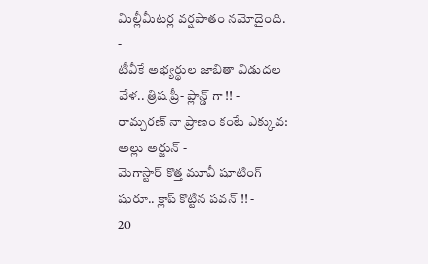మిల్లీమీటర్ల వర్షపాతం నమోదైంది.
-
టీవీకే అభ్యర్థుల జాబితా విడుదల వేళ.. త్రిష ప్రీ- ప్లాన్డ్ గా !! -
రామ్చరణ్ నా ప్రాణం కంటే ఎక్కువ: అల్లు అర్జున్ -
మెగాస్టార్ కొత్త మూవీ షూటింగ్ షురూ.. క్లాప్ కొట్టిన పవన్ !! -
20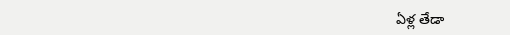ఏళ్ల తేడా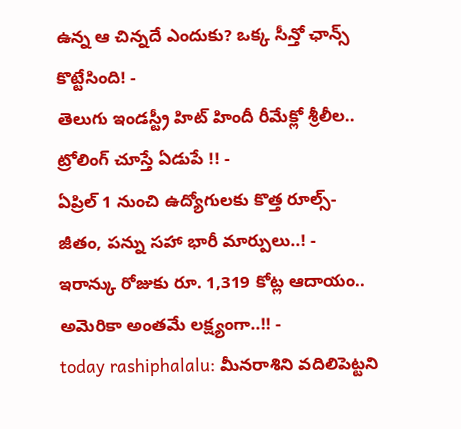ఉన్న ఆ చిన్నదే ఎందుకు? ఒక్క సీన్తో ఛాన్స్ కొట్టేసింది! -
తెలుగు ఇండస్ట్రీ హిట్ హిందీ రీమేక్లో శ్రీలీల.. ట్రోలింగ్ చూస్తే ఏడుపే !! -
ఏప్రిల్ 1 నుంచి ఉద్యోగులకు కొత్త రూల్స్- జీతం, పన్ను సహా భారీ మార్పులు..! -
ఇరాన్కు రోజుకు రూ. 1,319 కోట్ల ఆదాయం.. అమెరికా అంతమే లక్ష్యంగా..!! -
today rashiphalalu: మీనరాశిని వదిలిపెట్టని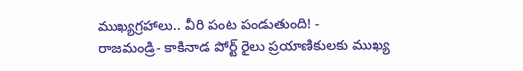ముఖ్యగ్రహాలు.. వీరి పంట పండుతుంది! -
రాజమండ్రి- కాకినాడ పోర్ట్ రైలు ప్రయాణికులకు ముఖ్య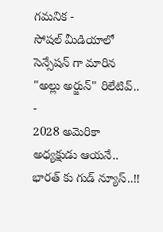గమనిక -
సోషల్ మీడియాలో సెన్సేషన్ గా మారిన "అల్లు అర్జున్" రిలేటివ్.. -
2028 అమెరికా అధ్యక్షుడు ఆయనే.. భారత్ కు గుడ్ న్యూస్..!!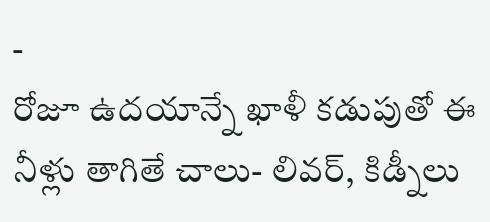-
రోజూ ఉదయాన్నే ఖాళీ కడుపుతో ఈ నీళ్లు తాగితే చాలు- లివర్, కిడ్నీలు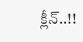క్లీన్..!!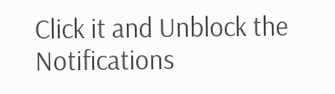Click it and Unblock the Notifications